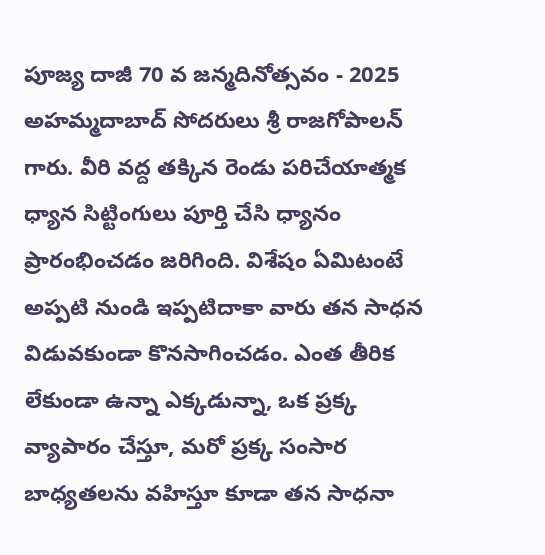పూజ్య దాజీ 70 వ జన్మదినోత్సవం - 2025
అహమ్మదాబాద్ సోదరులు శ్రీ రాజగోపాలన్ గారు. వీరి వద్ద తక్కిన రెండు పరిచేయాత్మక ధ్యాన సిట్టింగులు పూర్తి చేసి ధ్యానం ప్రారంభించడం జరిగింది. విశేషం ఏమిటంటే అప్పటి నుండి ఇప్పటిదాకా వారు తన సాధన విడువకుండా కొనసాగించడం. ఎంత తీరిక లేకుండా ఉన్నా ఎక్కడున్నా, ఒక ప్రక్క వ్యాపారం చేస్తూ, మరో ప్రక్క సంసార బాధ్యతలను వహిస్తూ కూడా తన సాధనా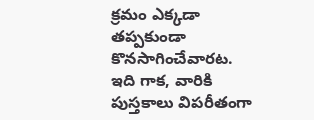క్రమం ఎక్కడా తప్పకుండా కొనసాగించేవారట. ఇది గాక, వారికి పుస్తకాలు విపరీతంగా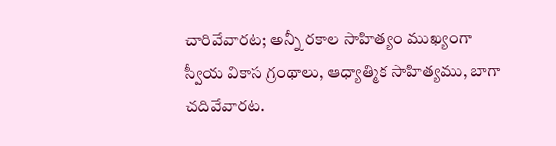చారివేవారట; అన్నీ రకాల సాహిత్యం ముఖ్యంగా స్వీయ వికాస గ్రంథాలు, ఆధ్యాత్మిక సాహిత్యము, బాగా చదివేవారట.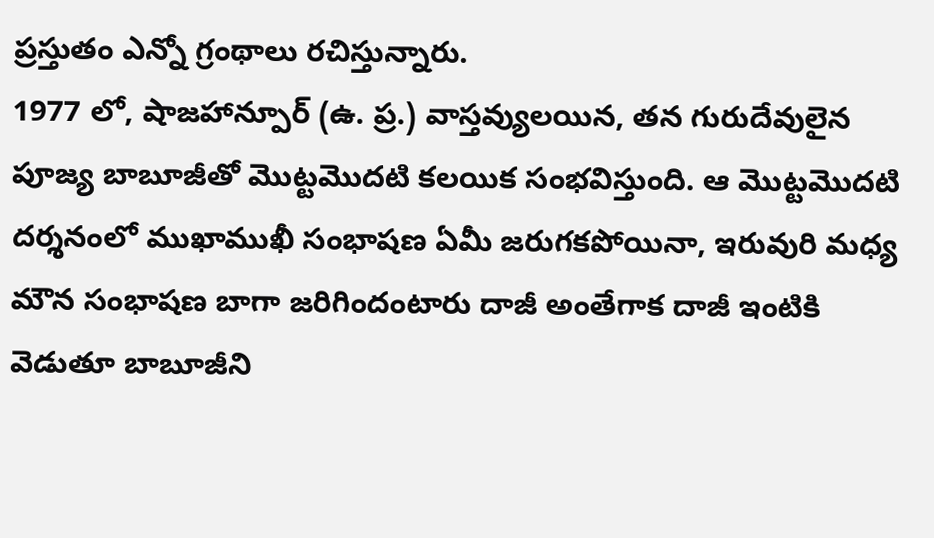ప్రస్తుతం ఎన్నో గ్రంథాలు రచిస్తున్నారు.
1977 లో, షాజహాన్పూర్ (ఉ. ప్ర.) వాస్తవ్యులయిన, తన గురుదేవులైన పూజ్య బాబూజీతో మొట్టమొదటి కలయిక సంభవిస్తుంది. ఆ మొట్టమొదటి దర్శనంలో ముఖాముఖీ సంభాషణ ఏమీ జరుగకపోయినా, ఇరువురి మధ్య మౌన సంభాషణ బాగా జరిగిందంటారు దాజీ అంతేగాక దాజీ ఇంటికి వెడుతూ బాబూజీని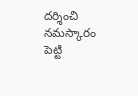దర్శించి నమస్కారం పెట్టి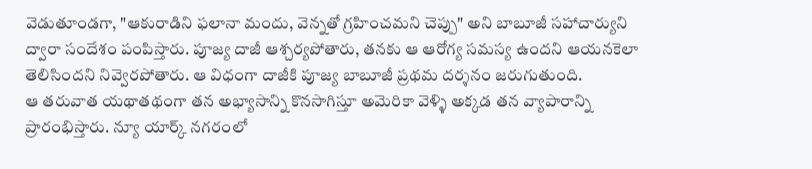వెడుతూండగా, "ఆకురాడిని ఫలానా మందు, వెన్నతో గ్రహించమని చెప్పు" అని బాబూజీ సహాచార్యుని ద్వారా సందేశం పంపిస్తారు. పూజ్య దాజీ ఆశ్చర్యపోతారు, తనకు ఆ ఆరోగ్య సమస్య ఉందని ఆయనకెలా తెలిసిందని నివ్వెరపోతారు. ఆ విధంగా దాజీకి పూజ్య బాబూజీ ప్రథమ దర్శనం జరుగుతుంది.
ఆ తరువాత యథాతథంగా తన అభ్యాసాన్ని కొనసాగిస్తూ అమెరికా వెళ్ళి అక్కడ తన వ్యాపారాన్ని ప్రారంభిస్తారు. న్యూ యార్క్ నగరంలో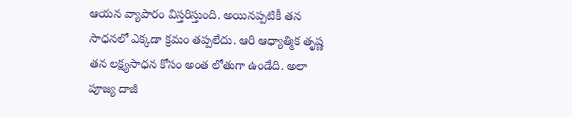ఆయన వ్యాపారం విస్తరిస్తుంది. అయినప్పటికీ తన సాధనలో ఎక్కడా క్రమం తప్పలేదు. ఆరి ఆధ్యాత్మిక తృష్ణ తన లక్ష్యసాధన కోసం అంత లోతుగా ఉండేది. అలా పూజ్య దాజీ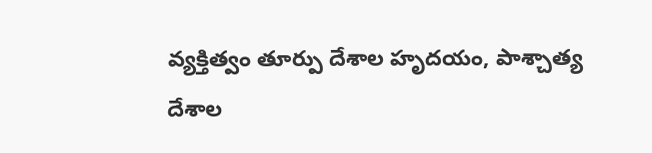వ్యక్తిత్వం తూర్పు దేశాల హృదయం, పాశ్చాత్య దేశాల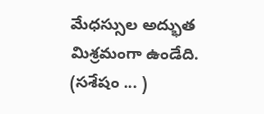మేధస్సుల అద్భుత మిశ్రమంగా ఉండేది.
(సశేషం ... )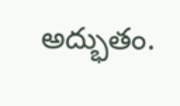అద్భుతం.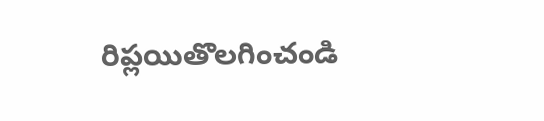రిప్లయితొలగించండి